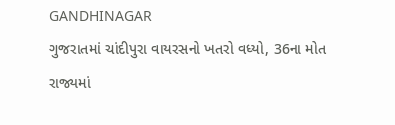GANDHINAGAR
ગુજરાતમાં ચાંદીપુરા વાયરસનો ખતરો વધ્યો, 36ના મોત
રાજ્યમાં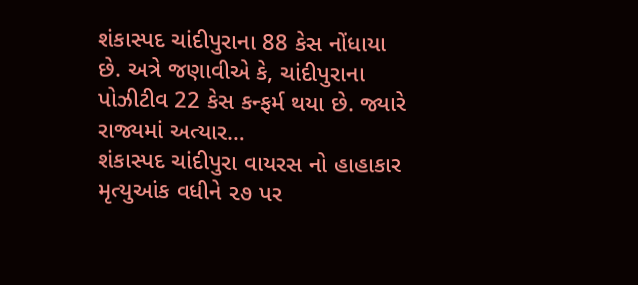શંકાસ્પદ ચાંદીપુરાના 88 કેસ નોંધાયા છે. અત્રે જણાવીએ કે, ચાંદીપુરાના પોઝીટીવ 22 કેસ કન્ફર્મ થયા છે. જ્યારે રાજ્યમાં અત્યાર…
શંકાસ્પદ ચાંદીપુરા વાયરસ નો હાહાકાર મૃત્યુઆંક વધીને ૨૭ પર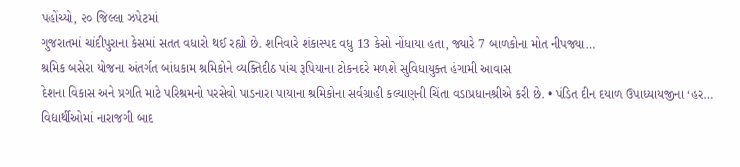પહોંચ્યો, ૨૦ જિલ્લા ઝપેટમાં
ગુજરાતમાં ચાંદીપુરાના કેસમાં સતત વધારો થઈ રહ્યો છે. શનિવારે શંકાસ્પદ વધુ 13 કેસો નોંધાયા હતા, જ્યારે 7 બાળકોના મોત નીપજ્યા…
શ્રમિક બસેરા યોજના અંતર્ગત બાંધકામ શ્રમિકોને વ્યક્તિદીઠ પાંચ રૂપિયાના ટોકનદરે મળશે સુવિધાયુક્ત હંગામી આવાસ
દેશના વિકાસ અને પ્રગતિ માટે પરિશ્રમનો પરસેવો પાડનારા પાયાના શ્રમિકોના સર્વગ્રાહી કલ્યાણની ચિંતા વડાપ્રધાનશ્રીએ કરી છે. • પંડિત દીન દયાળ ઉપાધ્યાયજીના ‘હર…
વિદ્યાર્થીઓમાં નારાજગી બાદ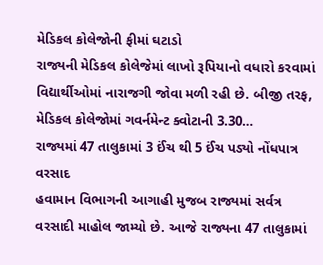મેડિકલ કોલેજોની ફીમાં ઘટાડો
રાજ્યની મેડિકલ કોલેજેમાં લાખો રૂપિયાનો વધારો કરવામાં વિદ્યાર્થીઓમાં નારાજગી જોવા મળી રહી છે. બીજી તરફ, મેડિકલ કોલેજોમાં ગવર્નમેન્ટ ક્વોટાની 3.30…
રાજ્યમાં 47 તાલુકામાં 3 ઈંચ થી 5 ઈંચ પડ્યો નોંધપાત્ર વરસાદ
હવામાન વિભાગની આગાહી મુજબ રાજ્યમાં સર્વત્ર વરસાદી માહોલ જામ્યો છે. આજે રાજ્યના 47 તાલુકામાં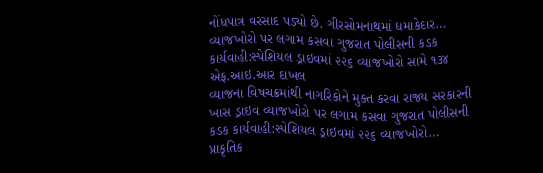નોંધપાત્ર વરસાદ પડ્યો છે. ગીરસોમનાથમાં ધમાકેદાર…
વ્યાજખોરો પર લગામ કસવા ગુજરાત પોલીસની કડક કાર્યવાહી:સ્પેશિયલ ડ્રાઇવમાં ૨૨૬ વ્યાજખોરો સામે ૧૩૪ એફ.આઇ.આર દાખલ
વ્યાજના વિષચક્રમાંથી નાગરિકોને મુક્ત કરવા રાજ્ય સરકારની ખાસ ડ્રાઇવ વ્યાજખોરો પર લગામ કસવા ગુજરાત પોલીસની કડક કાર્યવાહી:સ્પેશિયલ ડ્રાઇવમાં ૨૨૬ વ્યાજખોરો…
પ્રાકૃતિક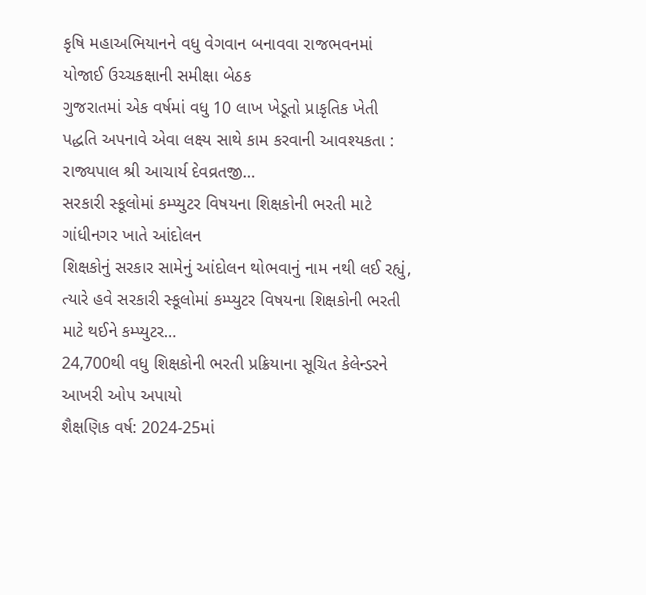કૃષિ મહાઅભિયાનને વધુ વેગવાન બનાવવા રાજભવનમાં યોજાઈ ઉચ્ચકક્ષાની સમીક્ષા બેઠક
ગુજરાતમાં એક વર્ષમાં વધુ 10 લાખ ખેડૂતો પ્રાકૃતિક ખેતી પદ્ધતિ અપનાવે એવા લક્ષ્ય સાથે કામ કરવાની આવશ્યકતા : રાજ્યપાલ શ્રી આચાર્ય દેવવ્રતજી…
સરકારી સ્કૂલોમાં કમ્પ્યુટર વિષયના શિક્ષકોની ભરતી માટે ગાંધીનગર ખાતે આંદોલન
શિક્ષકોનું સરકાર સામેનું આંદોલન થોભવાનું નામ નથી લઈ રહ્યું, ત્યારે હવે સરકારી સ્કૂલોમાં કમ્પ્યુટર વિષયના શિક્ષકોની ભરતી માટે થઈને કમ્પ્યુટર…
24,700થી વધુ શિક્ષકોની ભરતી પ્રક્રિયાના સૂચિત કેલેન્ડરને આખરી ઓપ અપાયો
શૈક્ષણિક વર્ષ: 2024-25માં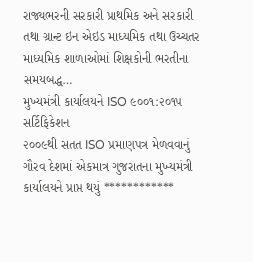રાજ્યભરની સરકારી પ્રાથમિક અને સરકારી તથા ગ્રાન્ટ ઇન એઇડ માધ્યમિક તથા ઉચ્ચતર માધ્યમિક શાળાઓમાં શિક્ષકોની ભરતીના સમયબદ્ધ…
મુખ્યમંત્રી કાર્યાલયને ISO ૯૦૦૧:૨૦૧૫ સર્ટિફિકેશન
૨૦૦૯થી સતત ISO પ્રમાણપત્ર મેળવવાનું ગૌરવ દેશમાં એકમાત્ર ગુજરાતના મુખ્યમંત્રી કાર્યાલયને પ્રાપ્ત થયું ************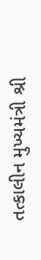તત્કાલીન મુખ્યમંત્રી શ્રી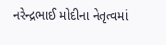નરેન્દ્રભાઈ મોદીના નેતૃત્વમાં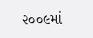૨૦૦૯માં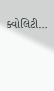ક્વોલિટી…